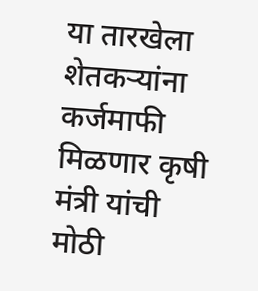या तारखेला शेतकऱ्यांना कर्जमाफी मिळणार कृषी मंत्री यांची मोठी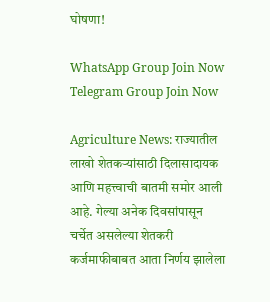घोषणा!

WhatsApp Group Join Now
Telegram Group Join Now

Agriculture News: राज्यातील लाखो शेतकऱ्यांसाठी दिलासादायक आणि महत्त्वाची बातमी समोर आली आहे. गेल्या अनेक दिवसांपासून चर्चेत असलेल्या शेतकरी कर्जमाफीबाबत आता निर्णय झालेला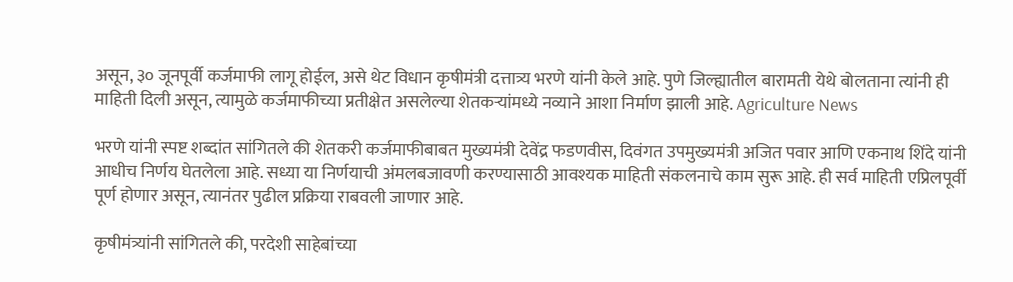असून, ३० जूनपूर्वी कर्जमाफी लागू होईल, असे थेट विधान कृषीमंत्री दत्तात्र्य भरणे यांनी केले आहे. पुणे जिल्ह्यातील बारामती येथे बोलताना त्यांनी ही माहिती दिली असून, त्यामुळे कर्जमाफीच्या प्रतीक्षेत असलेल्या शेतकऱ्यांमध्ये नव्याने आशा निर्माण झाली आहे. Agriculture News

भरणे यांनी स्पष्ट शब्दांत सांगितले की शेतकरी कर्जमाफीबाबत मुख्यमंत्री देवेंद्र फडणवीस, दिवंगत उपमुख्यमंत्री अजित पवार आणि एकनाथ शिंदे यांनी आधीच निर्णय घेतलेला आहे. सध्या या निर्णयाची अंमलबजावणी करण्यासाठी आवश्यक माहिती संकलनाचे काम सुरू आहे. ही सर्व माहिती एप्रिलपूर्वी पूर्ण होणार असून, त्यानंतर पुढील प्रक्रिया राबवली जाणार आहे.

कृषीमंत्र्यांनी सांगितले की, परदेशी साहेबांच्या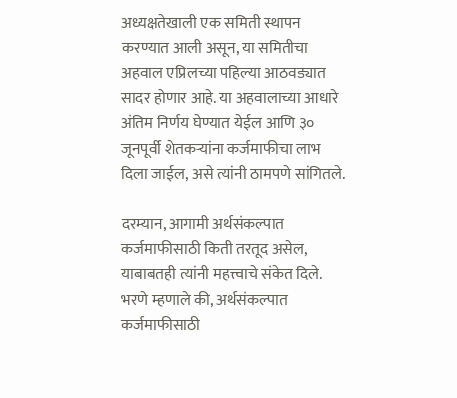अध्यक्षतेखाली एक समिती स्थापन करण्यात आली असून, या समितीचा अहवाल एप्रिलच्या पहिल्या आठवड्यात सादर होणार आहे. या अहवालाच्या आधारे अंतिम निर्णय घेण्यात येईल आणि ३० जूनपूर्वी शेतकऱ्यांना कर्जमाफीचा लाभ दिला जाईल, असे त्यांनी ठामपणे सांगितले.

दरम्यान, आगामी अर्थसंकल्पात कर्जमाफीसाठी किती तरतूद असेल, याबाबतही त्यांनी महत्त्वाचे संकेत दिले. भरणे म्हणाले की, अर्थसंकल्पात कर्जमाफीसाठी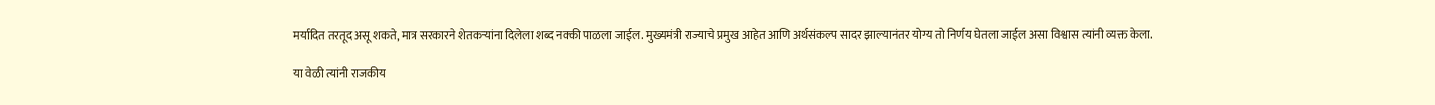मर्यादित तरतूद असू शकते, मात्र सरकारने शेतकऱ्यांना दिलेला शब्द नक्की पाळला जाईल. मुख्यमंत्री राज्याचे प्रमुख आहेत आणि अर्थसंकल्प सादर झाल्यानंतर योग्य तो निर्णय घेतला जाईल असा विश्वास त्यांनी व्यक्त केला.

या वेळी त्यांनी राजकीय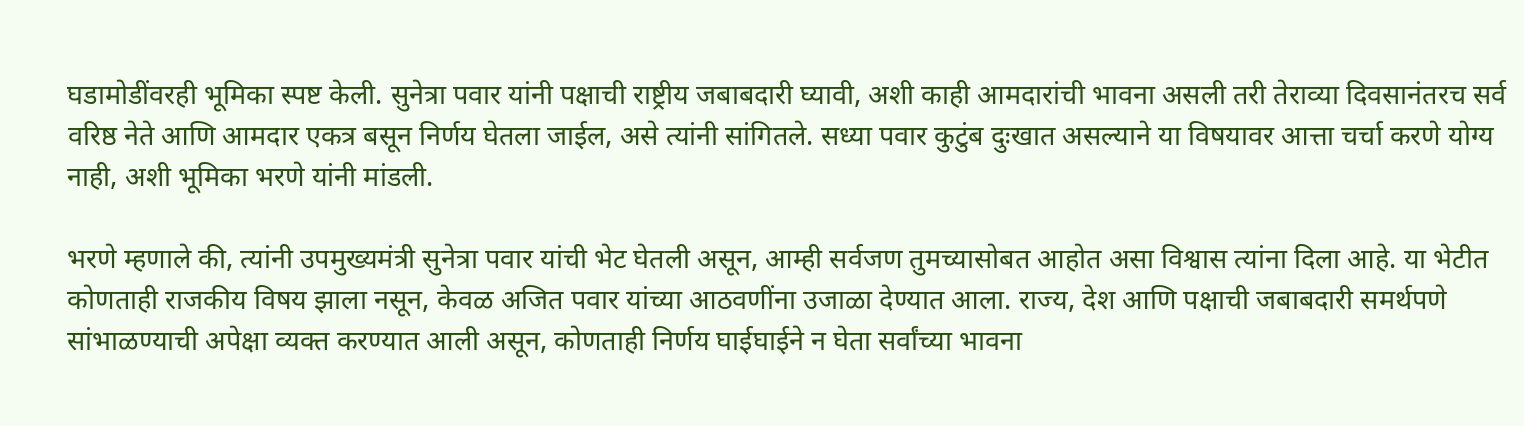घडामोडींवरही भूमिका स्पष्ट केली. सुनेत्रा पवार यांनी पक्षाची राष्ट्रीय जबाबदारी घ्यावी, अशी काही आमदारांची भावना असली तरी तेराव्या दिवसानंतरच सर्व वरिष्ठ नेते आणि आमदार एकत्र बसून निर्णय घेतला जाईल, असे त्यांनी सांगितले. सध्या पवार कुटुंब दुःखात असल्याने या विषयावर आत्ता चर्चा करणे योग्य नाही, अशी भूमिका भरणे यांनी मांडली.

भरणे म्हणाले की, त्यांनी उपमुख्यमंत्री सुनेत्रा पवार यांची भेट घेतली असून, आम्ही सर्वजण तुमच्यासोबत आहोत असा विश्वास त्यांना दिला आहे. या भेटीत कोणताही राजकीय विषय झाला नसून, केवळ अजित पवार यांच्या आठवणींना उजाळा देण्यात आला. राज्य, देश आणि पक्षाची जबाबदारी समर्थपणे सांभाळण्याची अपेक्षा व्यक्त करण्यात आली असून, कोणताही निर्णय घाईघाईने न घेता सर्वांच्या भावना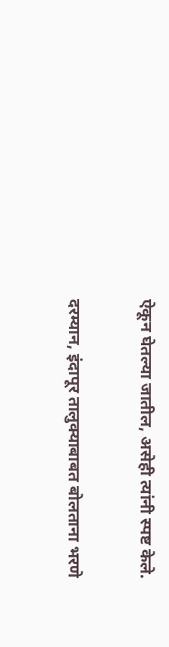ऐकून घेतल्या जातील, असेही त्यांनी स्पष्ट केले.

दरम्यान, इंदापूर तालुक्याबाबत बोलताना भरणे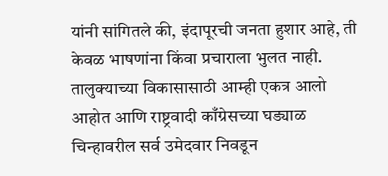यांनी सांगितले की, इंदापूरची जनता हुशार आहे, ती केवळ भाषणांना किंवा प्रचाराला भुलत नाही. तालुक्याच्या विकासासाठी आम्ही एकत्र आलो आहोत आणि राष्ट्रवादी काँग्रेसच्या घड्याळ चिन्हावरील सर्व उमेदवार निवडून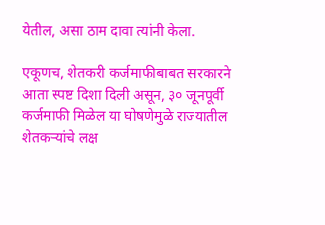येतील, असा ठाम दावा त्यांनी केला.

एकूणच, शेतकरी कर्जमाफीबाबत सरकारने आता स्पष्ट दिशा दिली असून, ३० जूनपूर्वी कर्जमाफी मिळेल या घोषणेमुळे राज्यातील शेतकऱ्यांचे लक्ष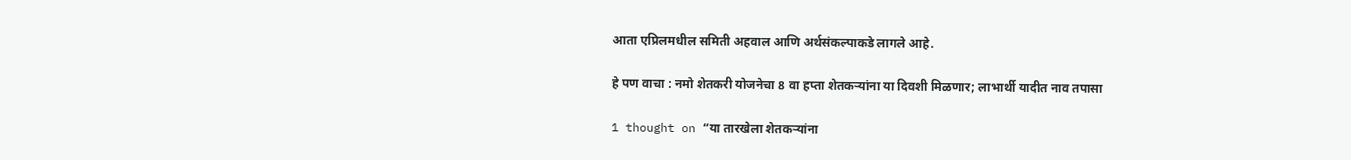आता एप्रिलमधील समिती अहवाल आणि अर्थसंकल्पाकडे लागले आहे.

हे पण वाचा : नमो शेतकरी योजनेचा 8 वा हप्ता शेतकऱ्यांना या दिवशी मिळणार; लाभार्थी यादीत नाव तपासा

1 thought on “या तारखेला शेतकऱ्यांना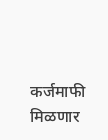कर्जमाफी मिळणार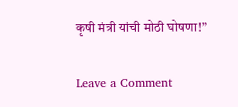कृषी मंत्री यांची मोठी घोषणा!”

Leave a Comment